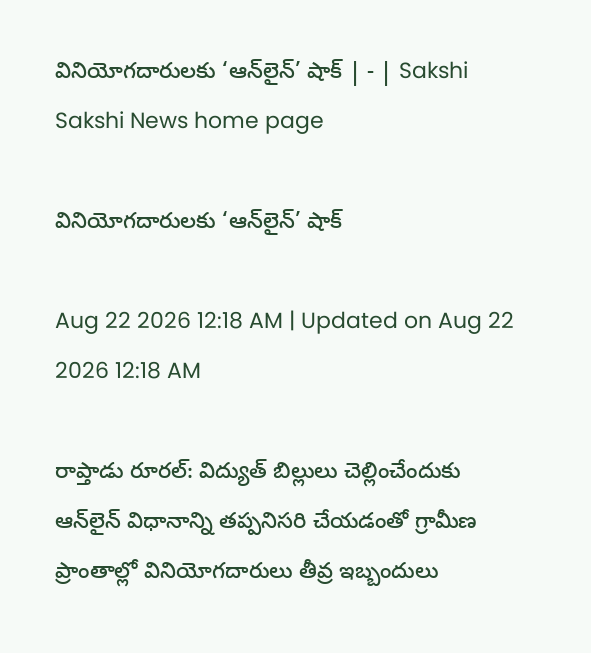వినియోగదారులకు ‘ఆన్‌లైన్‌’ షాక్‌ | - | Sakshi
Sakshi News home page

వినియోగదారులకు ‘ఆన్‌లైన్‌’ షాక్‌

Aug 22 2026 12:18 AM | Updated on Aug 22 2026 12:18 AM

రాప్తాడు రూరల్‌: విద్యుత్‌ బిల్లులు చెల్లించేందుకు ఆన్‌లైన్‌ విధానాన్ని తప్పనిసరి చేయడంతో గ్రామీణ ప్రాంతాల్లో వినియోగదారులు తీవ్ర ఇబ్బందులు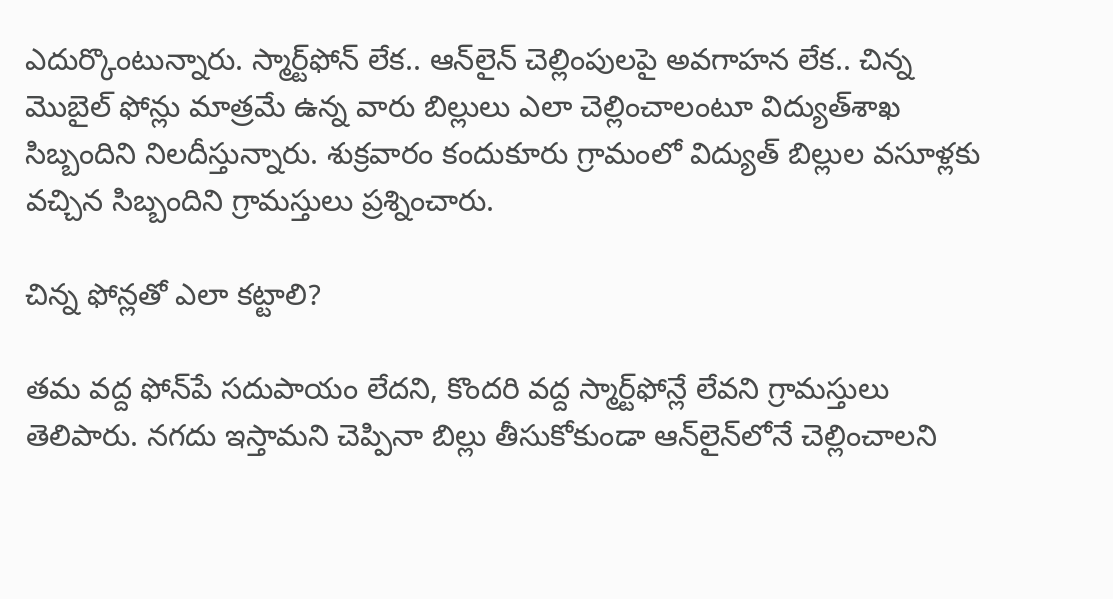ఎదుర్కొంటున్నారు. స్మార్ట్‌ఫోన్‌ లేక.. ఆన్‌లైన్‌ చెల్లింపులపై అవగాహన లేక.. చిన్న మొబైల్‌ ఫోన్లు మాత్రమే ఉన్న వారు బిల్లులు ఎలా చెల్లించాలంటూ విద్యుత్‌శాఖ సిబ్బందిని నిలదీస్తున్నారు. శుక్రవారం కందుకూరు గ్రామంలో విద్యుత్‌ బిల్లుల వసూళ్లకు వచ్చిన సిబ్బందిని గ్రామస్తులు ప్రశ్నించారు.

చిన్న ఫోన్లతో ఎలా కట్టాలి?

తమ వద్ద ఫోన్‌పే సదుపాయం లేదని, కొందరి వద్ద స్మార్ట్‌ఫోన్లే లేవని గ్రామస్తులు తెలిపారు. నగదు ఇస్తామని చెప్పినా బిల్లు తీసుకోకుండా ఆన్‌లైన్‌లోనే చెల్లించాలని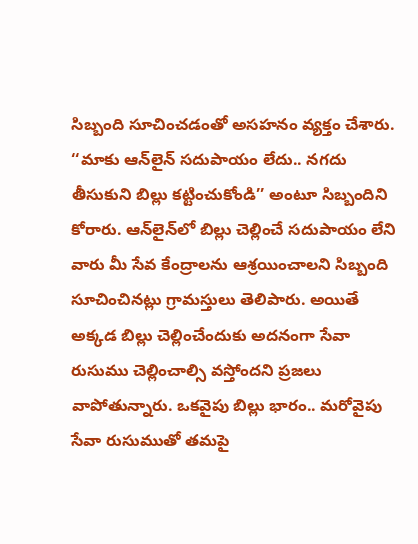సిబ్బంది సూచించడంతో అసహనం వ్యక్తం చేశారు. ‘‘మాకు ఆన్‌లైన్‌ సదుపాయం లేదు.. నగదు తీసుకుని బిల్లు కట్టించుకోండి’’ అంటూ సిబ్బందిని కోరారు. ఆన్‌లైన్‌లో బిల్లు చెల్లించే సదుపాయం లేని వారు మీ సేవ కేంద్రాలను ఆశ్రయించాలని సిబ్బంది సూచించినట్లు గ్రామస్తులు తెలిపారు. అయితే అక్కడ బిల్లు చెల్లించేందుకు అదనంగా సేవా రుసుము చెల్లించాల్సి వస్తోందని ప్రజలు వాపోతున్నారు. ఒకవైపు బిల్లు భారం.. మరోవైపు సేవా రుసుముతో తమపై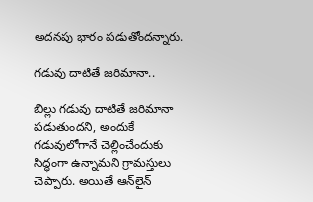అదనపు భారం పడుతోందన్నారు.

గడువు దాటితే జరిమానా..

బిల్లు గడువు దాటితే జరిమానా పడుతుందని, అందుకే గడువులోగానే చెల్లించేందుకు సిద్ధంగా ఉన్నామని గ్రామస్తులు చెప్పారు. అయితే ఆన్‌లైన్‌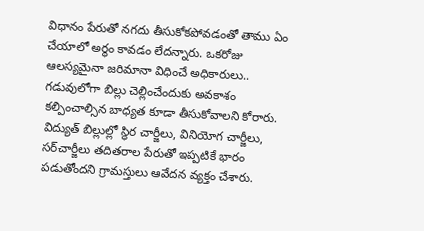విధానం పేరుతో నగదు తీసుకోకపోవడంతో తాము ఏం చేయాలో అర్థం కావడం లేదన్నారు. ఒకరోజు ఆలస్యమైనా జరిమానా విధించే అధికారులు.. గడువులోగా బిల్లు చెల్లించేందుకు అవకాశం కల్పించాల్సిన బాధ్యత కూడా తీసుకోవాలని కోరారు. విద్యుత్‌ బిల్లుల్లో స్థిర చార్జీలు, వినియోగ చార్జీలు, సర్‌చార్జీలు తదితరాల పేరుతో ఇప్పటికే భారం పడుతోందని గ్రామస్తులు ఆవేదన వ్యక్తం చేశారు.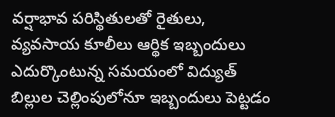వర్షాభావ పరిస్థితులతో రైతులు, వ్యవసాయ కూలీలు ఆర్థిక ఇబ్బందులు ఎదుర్కొంటున్న సమయంలో విద్యుత్‌ బిల్లుల చెల్లింపులోనూ ఇబ్బందులు పెట్టడం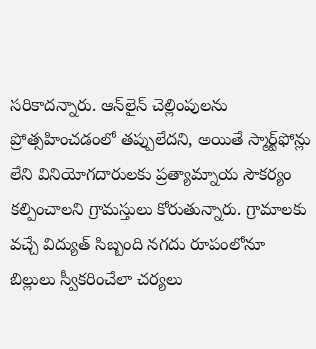సరికాదన్నారు. ఆన్‌లైన్‌ చెల్లింపులను ప్రోత్సహించడంలో తప్పులేదని, అయితే స్మార్ట్‌ఫోన్లు లేని వినియోగదారులకు ప్రత్యామ్నాయ సౌకర్యం కల్పించాలని గ్రామస్తులు కోరుతున్నారు. గ్రామాలకు వచ్చే విద్యుత్‌ సిబ్బంది నగదు రూపంలోనూ బిల్లులు స్వీకరించేలా చర్యలు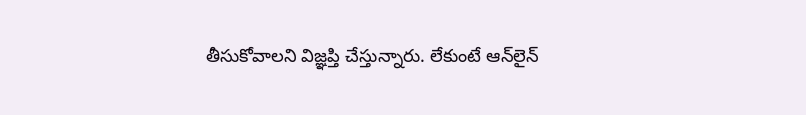తీసుకోవాలని విజ్ఞప్తి చేస్తున్నారు. లేకుంటే ఆన్‌లైన్‌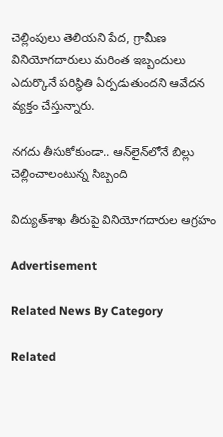చెల్లింపులు తెలియని పేద, గ్రామీణ వినియోగదారులు మరింత ఇబ్బందులు ఎదుర్కొనే పరిస్థితి ఏర్పడుతుందని ఆవేదన వ్యక్తం చేస్తున్నారు.

నగదు తీసుకోకుండా.. ఆన్‌లైన్‌లోనే బిల్లు చెల్లించాలంటున్న సిబ్బంది

విద్యుత్‌శాఖ తీరుపై వినియోగదారుల ఆగ్రహం

Advertisement

Related News By Category

Related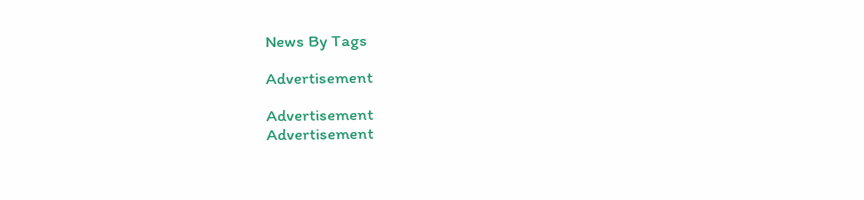News By Tags

Advertisement

Advertisement
Advertisement